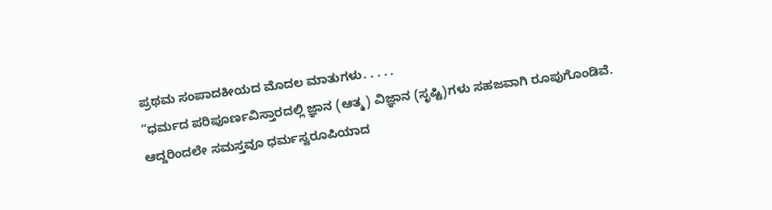ಪ್ರಥಮ ಸಂಪಾದಕೀಯದ ಮೊದಲ ಮಾತುಗಳು. . . . .
“ಧರ್ಮದ ಪರಿಪೂರ್ಣವಿಸ್ತಾರದಲ್ಲಿ ಜ್ಞಾನ (ಆತ್ಮ) ವಿಜ್ಞಾನ (ಸೃಷ್ಟಿ)ಗಳು ಸಹಜವಾಗಿ ರೂಪುಗೊಂಡಿವೆ. ಆದ್ದರಿಂದಲೇ ಸಮಸ್ತವೂ ಧರ್ಮಸ್ವರೂಪಿಯಾದ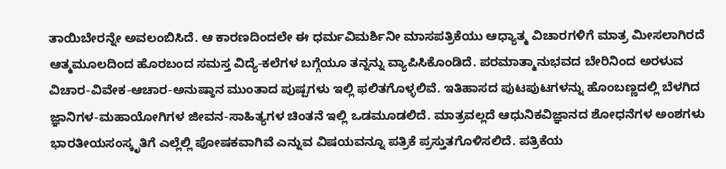ತಾಯಿಬೇರನ್ನೇ ಅವಲಂಬಿಸಿದೆ. ಆ ಕಾರಣದಿಂದಲೇ ಈ ಧರ್ಮವಿಮರ್ಶಿನೀ ಮಾಸಪತ್ರಿಕೆಯು ಆಧ್ಯಾತ್ಮ ವಿಚಾರಗಳಿಗೆ ಮಾತ್ರ ಮೀಸಲಾಗಿರದೆ ಆತ್ಮಮೂಲದಿಂದ ಹೊರಬಂದ ಸಮಸ್ತ ವಿದ್ಯೆ-ಕಲೆಗಳ ಬಗ್ಗೆಯೂ ತನ್ನನ್ನು ವ್ಯಾಪಿಸಿಕೊಂಡಿದೆ. ಪರಮಾತ್ಮಾನುಭವದ ಬೇರಿನಿಂದ ಅರಳುವ ವಿಚಾರ-ವಿವೇಕ-ಆಚಾರ-ಅನುಷ್ಠಾನ ಮುಂತಾದ ಪುಷ್ಪಗಳು ಇಲ್ಲಿ ಫಲಿತಗೊಳ್ಳಲಿವೆ. ಇತಿಹಾಸದ ಪುಟಪುಟಗಳನ್ನು ಹೊಂಬಣ್ಣದಲ್ಲಿ ಬೆಳಗಿದ ಜ್ಞಾನಿಗಳ-ಮಹಾಯೋಗಿಗಳ ಜೀವನ-ಸಾಹಿತ್ಯಗಳ ಚಿಂತನೆ ಇಲ್ಲಿ ಒಡಮೂಡಲಿದೆ. ಮಾತ್ರವಲ್ಲದೆ ಆಧುನಿಕವಿಜ್ಞಾನದ ಶೋಧನೆಗಳ ಅಂಶಗಳು ಭಾರತೀಯಸಂಸ್ಕೃತಿಗೆ ಎಲ್ಲೆಲ್ಲಿ ಪೋಷಕವಾಗಿವೆ ಎನ್ನುವ ವಿಷಯವನ್ನೂ ಪತ್ರಿಕೆ ಪ್ರಸ್ತುತಗೊಳಿಸಲಿದೆ. ಪತ್ರಿಕೆಯ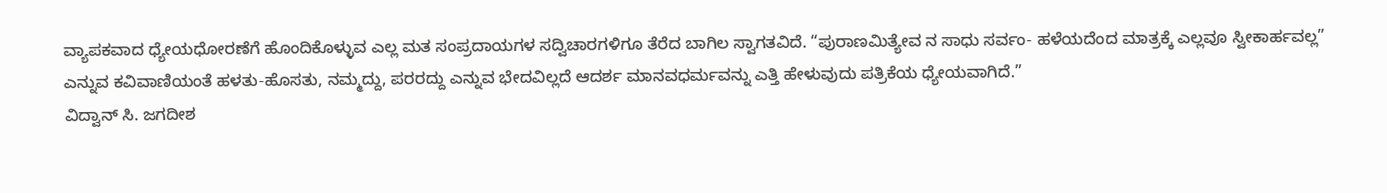ವ್ಯಾಪಕವಾದ ಧ್ಯೇಯಧೋರಣೆಗೆ ಹೊಂದಿಕೊಳ್ಳುವ ಎಲ್ಲ ಮತ ಸಂಪ್ರದಾಯಗಳ ಸದ್ವಿಚಾರಗಳಿಗೂ ತೆರೆದ ಬಾಗಿಲ ಸ್ವಾಗತವಿದೆ. “ಪುರಾಣಮಿತ್ಯೇವ ನ ಸಾಧು ಸರ್ವಂ- ಹಳೆಯದೆಂದ ಮಾತ್ರಕ್ಕೆ ಎಲ್ಲವೂ ಸ್ವೀಕಾರ್ಹವಲ್ಲ” ಎನ್ನುವ ಕವಿವಾಣಿಯಂತೆ ಹಳತು-ಹೊಸತು, ನಮ್ಮದ್ದು, ಪರರದ್ದು ಎನ್ನುವ ಭೇದವಿಲ್ಲದೆ ಆದರ್ಶ ಮಾನವಧರ್ಮವನ್ನು ಎತ್ತಿ ಹೇಳುವುದು ಪತ್ರಿಕೆಯ ಧ್ಯೇಯವಾಗಿದೆ.”
ವಿದ್ವಾನ್ ಸಿ. ಜಗದೀಶ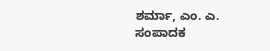ಶರ್ಮಾ, ಎಂ. ಎ.
ಸಂಪಾದಕ